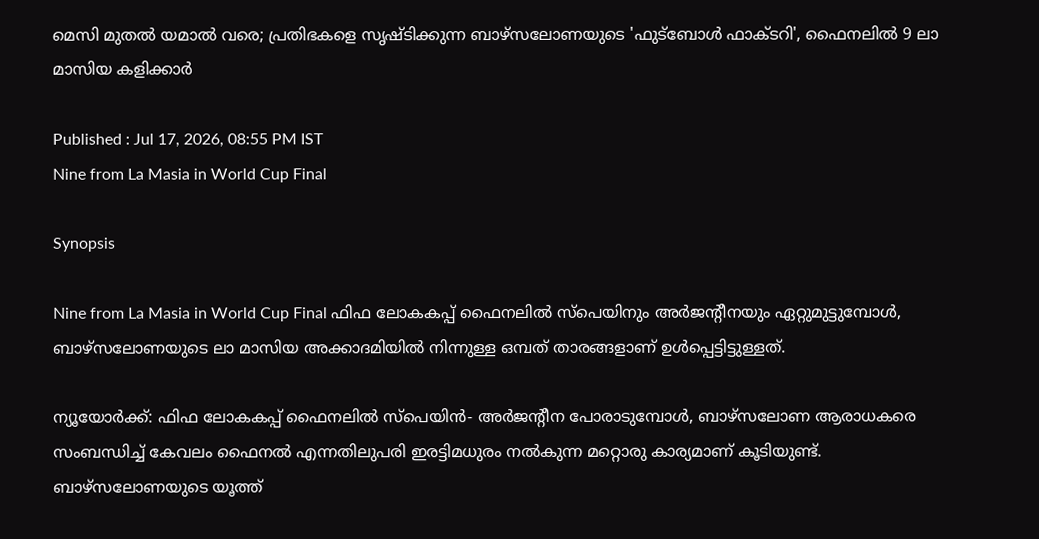മെസി മുതൽ യമാൽ വരെ; പ്രതിഭകളെ സൃഷ്ടിക്കുന്ന ബാഴ്‌സലോണയുടെ 'ഫുട്ബോൾ ഫാക്ടറി', ഫൈനലിൽ 9 ലാ മാസിയ കളിക്കാർ

Published : Jul 17, 2026, 08:55 PM IST
Nine from La Masia in World Cup Final

Synopsis

Nine from La Masia in World Cup Final ഫിഫ ലോകകപ്പ് ഫൈനലിൽ സ്പെയിനും അർജന്റീനയും ഏറ്റുമുട്ടുമ്പോൾ, ബാഴ്‌സലോണയുടെ ലാ മാസിയ അക്കാദമിയിൽ നിന്നുള്ള ഒമ്പത് താരങ്ങളാണ് ഉൾപ്പെട്ടിട്ടുള്ളത്.

ന്യൂയോർക്ക്: ഫിഫ ലോകകപ്പ് ഫൈനലിൽ സ്‌പെയിൻ- അർജന്റീന പോരാടുമ്പോൾ, ബാഴ്‌സലോണ ആരാധകരെ സംബന്ധിച്ച് കേവലം ഫൈനൽ എന്നതിലുപരി ഇരട്ടിമധുരം നൽകുന്ന മറ്റൊരു കാര്യമാണ് കൂടിയുണ്ട്. ബാഴ്‌സലോണയുടെ യൂത്ത്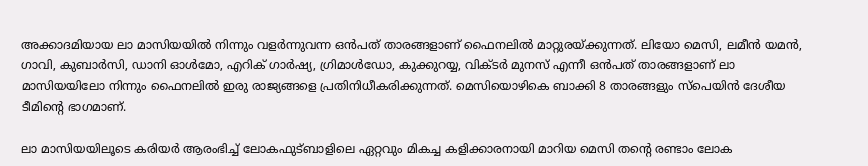അക്കാദമിയായ ലാ മാസിയയിൽ നിന്നും വളർന്നുവന്ന ഒൻപത് താരങ്ങളാണ് ഫൈനലിൽ മാറ്റുരയ്ക്കുന്നത്. ലിയോ മെസി, ലമീൻ യമൻ, ഗാവി, കുബാർസി, ഡാനി ഓൾമോ, എറിക് ഗാർഷ്യ, ഗ്രിമാൾഡോ, കുക്കുറയ്യ, വിക്ടർ മുനസ് എന്നീ ഒൻപത് താരങ്ങളാണ് ലാ മാസിയയിലോ നിന്നും ഫൈനലിൽ ഇരു രാജ്യങ്ങളെ പ്രതിനിധീകരിക്കുന്നത്. മെസിയൊഴികെ ബാക്കി 8 താരങ്ങളും സ്‌പെയിൻ ദേശീയ ടീമിന്റെ ഭാഗമാണ്.

ലാ മാസിയയിലൂടെ കരിയർ ആരംഭിച്ച് ലോകഫുട്ബാളിലെ ഏറ്റവും മികച്ച കളിക്കാരനായി മാറിയ മെസി തന്റെ രണ്ടാം ലോക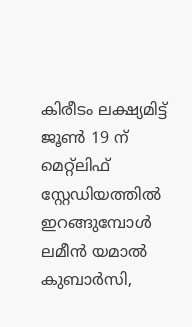കിരീടം ലക്ഷ്യമിട്ട് ജൂൺ 19 ന് മെറ്റ്ലിഫ് സ്റ്റേഡിയത്തിൽ ഇറങ്ങുമ്പോൾ ലമീൻ യമാൽ കുബാർസി,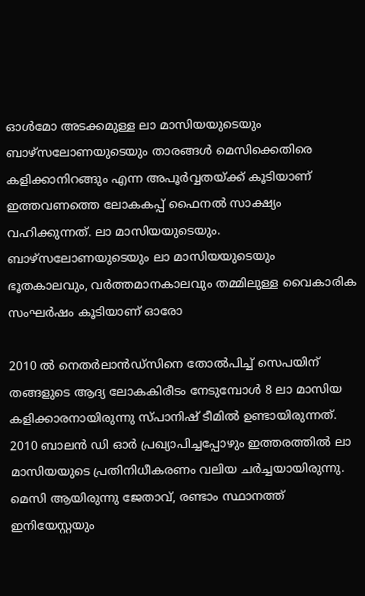ഓൾമോ അടക്കമുള്ള ലാ മാസിയയുടെയും ബാഴ്‌സലോണയുടെയും താരങ്ങൾ മെസിക്കെതിരെ കളിക്കാനിറങ്ങും എന്ന അപൂർവ്വതയ്ക്ക് കൂടിയാണ് ഇത്തവണത്തെ ലോകകപ്പ് ഫൈനൽ സാക്ഷ്യം വഹിക്കുന്നത്. ലാ മാസിയയുടെയും. ബാഴ്‌സലോണയുടെയും ലാ മാസിയയുടെയും ഭൂതകാലവും, വർത്തമാനകാലവും തമ്മിലുള്ള വൈകാരിക സംഘർഷം കൂടിയാണ് ഓരോ

2010 ൽ നെതർലാൻഡ്സിനെ തോൽപിച്ച് സെപയിന് തങ്ങളുടെ ആദ്യ ലോകകിരീടം നേടുമ്പോൾ 8 ലാ മാസിയ കളിക്കാരനായിരുന്നു സ്പാനിഷ് ടീമിൽ ഉണ്ടായിരുന്നത്. 2010 ബാലൻ ഡി ഓർ പ്രഖ്യാപിച്ചപ്പോഴും ഇത്തരത്തിൽ ലാ മാസിയയുടെ പ്രതിനിധീകരണം വലിയ ചർച്ചയായിരുന്നു. മെസി ആയിരുന്നു ജേതാവ്, രണ്ടാം സ്ഥാനത്ത് ഇനിയേസ്റ്റയും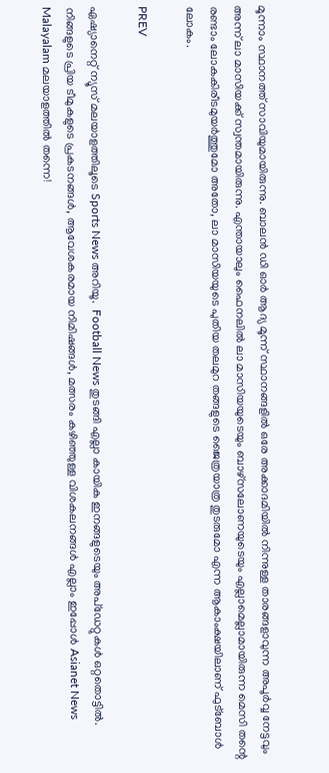മൂന്നാം സ്ഥാനത്ത് സാവിയുമായിരുന്നു. ബാലൻ ഡി ഓർ ആദ്യ മൂന്ന് സ്ഥാനങ്ങളിൽ ഒരേ അക്കാദമിയിൽ നിന്നുള്ള താരങ്ങളാവുന്ന അപൂർവ്വ നേട്ടവും അന്ന് ലാ മാസിയക്ക് സ്വന്തമായിരുന്നു. എന്തായാലും ഫൈനലിൽ ലാ മാസിയയുടെയും ബാഴ്‌സലോണയുടെയും എല്ലാമെല്ലാമായിരുന്ന മെസി തന്റെ രണ്ടാം ലോകകിരീടമുയർത്തുമോ അതോ, ലാ മാസിയയുടെ പുതിയ തലമുറ തങ്ങളുടെ ജൈത്രയാത്ര തുടരുമോ എന്ന ആകാംക്ഷയിലാണ് ഫുട്ബോൾ ലോകം.

PREV

ഏഷ്യാനെറ്റ് ന്യൂസ് മലയാളത്തിലൂടെ Sports News അറിയൂ.  Football News തുടങ്ങി എല്ലാ കായിക ഇനങ്ങളുടെയും അപ്‌ഡേറ്റുകൾ ഒറ്റതൊട്ടിൽ. നിങ്ങളുടെ പ്രിയ ടീമുകളുടെ പ്രകടനങ്ങൾ, ആവേശകരമായ നിമിഷങ്ങൾ, മത്സരം കഴിഞ്ഞുള്ള വിശകലനങ്ങൾ എല്ലാം ഇപ്പോൾ Asianet News Malayalam മലയാളത്തിൽ തന്നെ!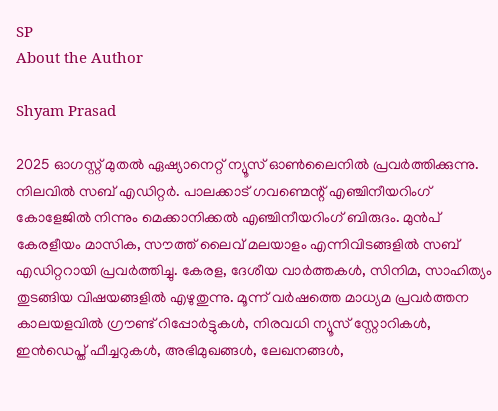SP
About the Author

Shyam Prasad

2025 ഓഗസ്റ്റ് മുതൽ ഏഷ്യാനെറ്റ് ന്യൂസ് ഓൺലൈനിൽ പ്രവർത്തിക്കുന്നു. നിലവിൽ സബ് എഡിറ്റർ. പാലക്കാട് ഗവണ്മെന്റ് എഞ്ചിനീയറിംഗ് കോളേജിൽ നിന്നും മെക്കാനിക്കൽ എഞ്ചിനീയറിംഗ് ബിരുദം. മുൻപ് കേരളീയം മാസിക, സൗത്ത് ലൈവ് മലയാളം എന്നിവിടങ്ങളിൽ സബ് എഡിറ്ററായി പ്രവർത്തിച്ചു. കേരള, ദേശീയ വാർത്തകൾ, സിനിമ, സാഹിത്യം തുടങ്ങിയ വിഷയങ്ങളിൽ എഴുതുന്നു. മൂന്ന് വർഷത്തെ മാധ്യമ പ്രവർത്തന കാലയളവിൽ ഗ്രൗണ്ട് റിപ്പോർട്ടുകൾ, നിരവധി ന്യൂസ് സ്റ്റോറികൾ, ഇൻഡെപ്ത് ഫീച്ചറുകൾ, അഭിമുഖങ്ങൾ, ലേഖനങ്ങൾ,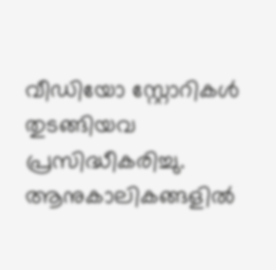വീഡിയോ സ്റ്റോറികൾ തുടങ്ങിയവ പ്രസിദ്ധീകരിച്ചു. ആനുകാലികങ്ങളിൽ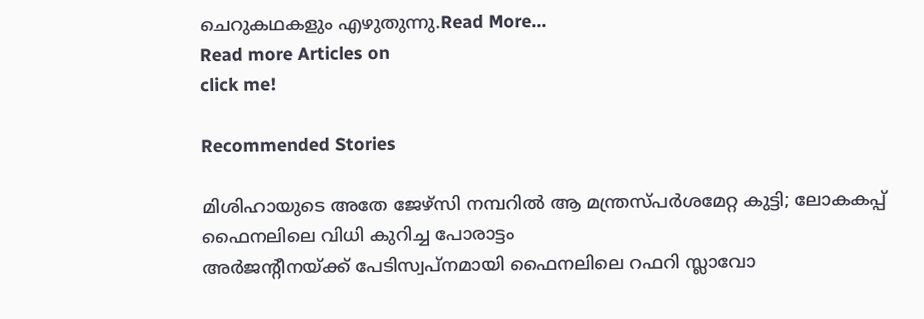ചെറുകഥകളും എഴുതുന്നു.Read More...
Read more Articles on
click me!

Recommended Stories

മിശിഹായുടെ അതേ ജേഴ്സി നമ്പറിൽ ആ മന്ത്രസ്പർശമേറ്റ കുട്ടി; ലോകകപ്പ് ഫൈനലിലെ വിധി കുറിച്ച പോരാട്ടം
അര്‍ജന്റീനയ്ക്ക് പേടിസ്വപ്നമായി ഫൈനലിലെ റഫറി സ്ലാവോ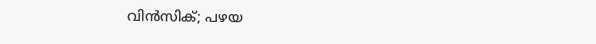വിന്‍സിക്; പഴയ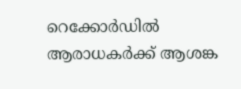റെക്കോര്‍ഡില്‍ ആരാധകര്‍ക്ക് ആശങ്ക